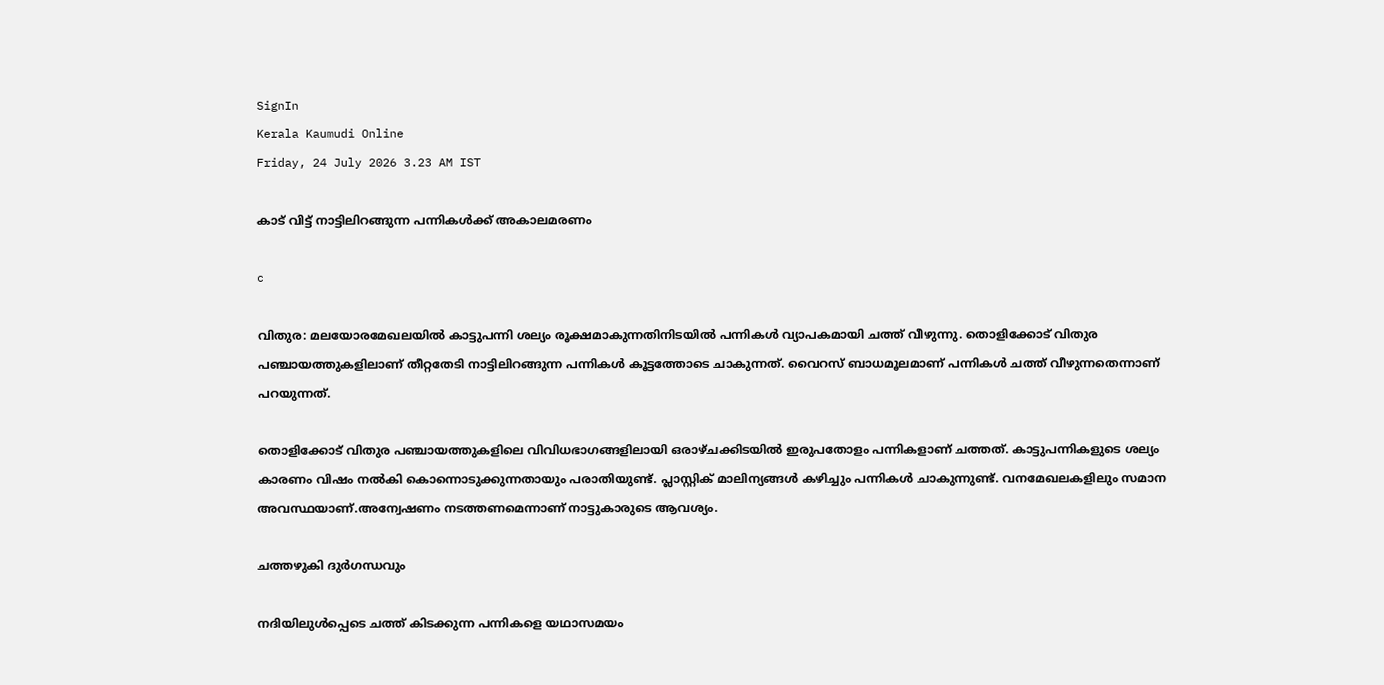SignIn
Kerala Kaumudi Online
Friday, 24 July 2026 3.23 AM IST

കാട് വിട്ട് നാട്ടിലിറങ്ങുന്ന പന്നികൾക്ക് അകാലമരണം

c

വിതുര: മലയോരമേഖലയിൽ കാട്ടുപന്നി ശല്യം രൂക്ഷമാകുന്നതിനിടയിൽ പന്നികൾ വ്യാപകമായി ചത്ത് വീഴുന്നു. തൊളിക്കോട് വിതുര പഞ്ചായത്തുകളിലാണ് തീറ്റതേടി നാട്ടിലിറങ്ങുന്ന പന്നികൾ കൂട്ടത്തോടെ ചാകുന്നത്. വൈറസ് ബാധമൂലമാണ് പന്നികൾ ചത്ത് വീഴുന്നതെന്നാണ് പറയുന്നത്.

തൊളിക്കോട് വിതുര പഞ്ചായത്തുകളിലെ വിവിധഭാഗങ്ങളിലായി ഒരാഴ്ചക്കിടയിൽ ഇരുപതോളം പന്നികളാണ് ചത്തത്. കാട്ടുപന്നികളുടെ ശല്യം കാരണം വിഷം നൽകി കൊന്നൊടുക്കുന്നതായും പരാതിയുണ്ട്. പ്ലാസ്റ്റിക് മാലിന്യങ്ങൾ കഴിച്ചും പന്നികൾ ചാകുന്നുണ്ട്. വനമേഖലകളിലും സമാന അവസ്ഥയാണ്.അന്വേഷണം നടത്തണമെന്നാണ് നാട്ടുകാരുടെ ആവശ്യം.

ചത്തഴുകി ദുർഗന്ധവും

നദിയിലുൾപ്പെടെ ചത്ത് കിടക്കുന്ന പന്നികളെ യഥാസമയം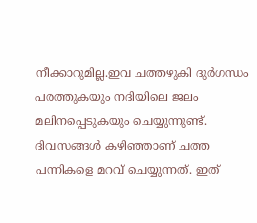നീക്കാറുമില്ല.ഇവ ചത്തഴുകി ദു‌ർഗന്ധം പരത്തുകയും നദിയിലെ ജലം മലിനപ്പെടുകയും ചെയ്യുന്നുണ്ട്. ദിവസങ്ങൾ കഴിഞ്ഞാണ് ചത്ത പന്നികളെ മറവ് ചെയ്യുന്നത്. ഇത്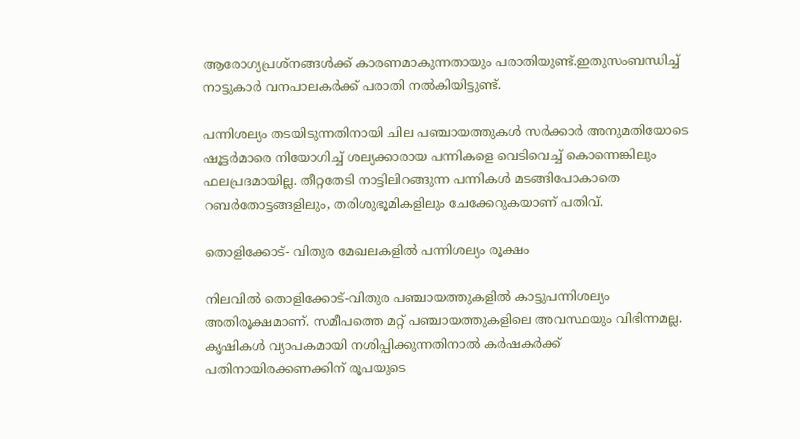ആരോഗ്യപ്രശ്നങ്ങൾക്ക് കാരണമാകുന്നതായും പരാതിയുണ്ട്.ഇതുസംബന്ധിച്ച് നാട്ടുകാർ വനപാലകർക്ക് പരാതി നൽകിയിട്ടുണ്ട്.

പന്നിശല്യം തടയിടുന്നതിനായി ചില പഞ്ചായത്തുകൾ സർക്കാർ അനുമതിയോടെ ഷൂട്ടർമാരെ നിയോഗിച്ച് ശല്യക്കാരായ പന്നികളെ വെടിവെച്ച് കൊന്നെങ്കിലും ഫലപ്രദമായില്ല. തീറ്റതേടി നാട്ടിലിറങ്ങുന്ന പന്നികൾ മടങ്ങിപോകാതെ റബർതോട്ടങ്ങളിലും, തരിശുഭൂമികളിലും ചേക്കേറുകയാണ് പതിവ്.

തൊളിക്കോട്- വിതുര മേഖലകളിൽ പന്നിശല്യം രൂക്ഷം

നിലവിൽ തൊളിക്കോട്-വിതുര പഞ്ചായത്തുകളിൽ കാട്ടുപന്നിശല്യം അതിരൂക്ഷമാണ്. സമീപത്തെ മറ്റ് പഞ്ചായത്തുകളിലെ അവസ്ഥയും വിഭിന്നമല്ല. കൃഷികൾ വ്യാപകമായി നശിപ്പിക്കുന്നതിനാൽ കർഷകർക്ക് പതിനായിരക്കണക്കിന് രൂപയുടെ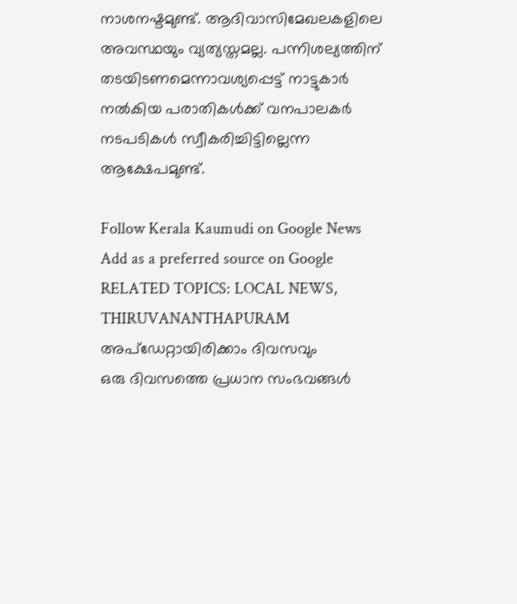നാശനഷ്ടമുണ്ട്. ആദിവാസിമേഖലകളിലെ അവസ്ഥയും വ്യത്യസ്തമല്ല. പന്നിശല്യത്തിന് തടയിടണമെന്നാവശ്യപ്പെട്ട് നാട്ടുകാർ നൽകിയ പരാതികൾക്ക് വനപാലകർ നടപടികൾ സ്വീകരിച്ചിട്ടില്ലെന്ന ആക്ഷേപമുണ്ട്.

Follow Kerala Kaumudi on Google News Add as a preferred source on Google
RELATED TOPICS: LOCAL NEWS, THIRUVANANTHAPURAM
അപ്ഡേറ്റായിരിക്കാം ദിവസവും
ഒരു ദിവസത്തെ പ്രധാന സംഭവങ്ങൾ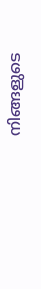നിങ്ങളുടെ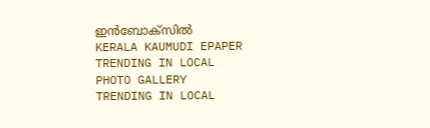ഇൻബോക്സിൽ
KERALA KAUMUDI EPAPER
TRENDING IN LOCAL
PHOTO GALLERY
TRENDING IN LOCAL